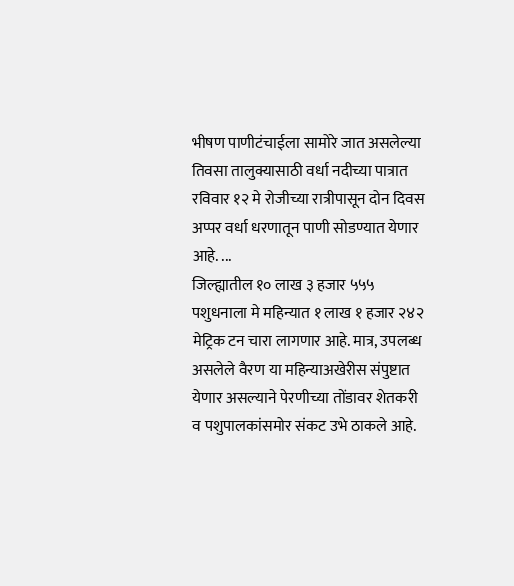भीषण पाणीटंचाईला सामोरे जात असलेल्या तिवसा तालुक्यासाठी वर्धा नदीच्या पात्रात रविवार १२ मे रोजीच्या रात्रीपासून दोन दिवस अप्पर वर्धा धरणातून पाणी सोडण्यात येणार आहे. ...
जिल्ह्यातील १० लाख ३ हजार ५५५ पशुधनाला मे महिन्यात १ लाख १ हजार २४२ मेट्रिक टन चारा लागणार आहे. मात्र, उपलब्ध असलेले वैरण या महिन्याअखेरीस संपुष्टात येणार असल्याने पेरणीच्या तोंडावर शेतकरी व पशुपालकांसमोर संकट उभे ठाकले आहे.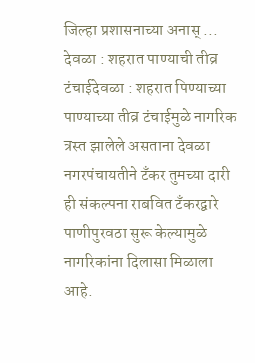जिल्हा प्रशासनाच्या अनास् ...
देवळा : शहरात पाण्याची तीव्र टंचाईदेवळा : शहरात पिण्याच्या पाण्याच्या तीव्र टंचाईमुळे नागरिक त्रस्त झालेले असताना देवळा नगरपंचायतीने टँकर तुमच्या दारी ही संकल्पना राबवित टँकरद्वारे पाणीपुरवठा सुरू केल्यामुळे नागरिकांना दिलासा मिळाला आहे.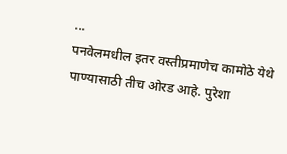...
पनवेलमधील इतर वस्तीप्रमाणेच कामोठे येथे पाण्यासाठी तीच ओरड आहे. पुरेशा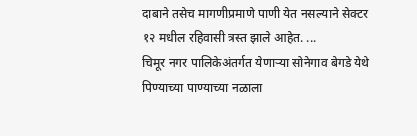दाबाने तसेच मागणीप्रमाणे पाणी येत नसल्याने सेक्टर १२ मधील रहिवासी त्रस्त झाले आहेत. ...
चिमूर नगर पालिकेअंतर्गत येणाऱ्या सोनेगाव बेगडे येथे पिण्याच्या पाण्याच्या नळाला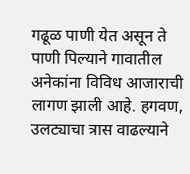गढूळ पाणी येत असून ते पाणी पिल्याने गावातील अनेकांना विविध आजाराची लागण झाली आहे. हगवण, उलट्याचा त्रास वाढल्याने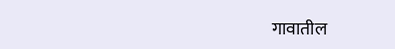गावातील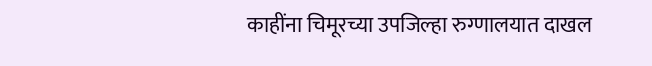काहींना चिमूरच्या उपजिल्हा रुग्णालयात दाखल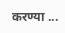करण्या ...